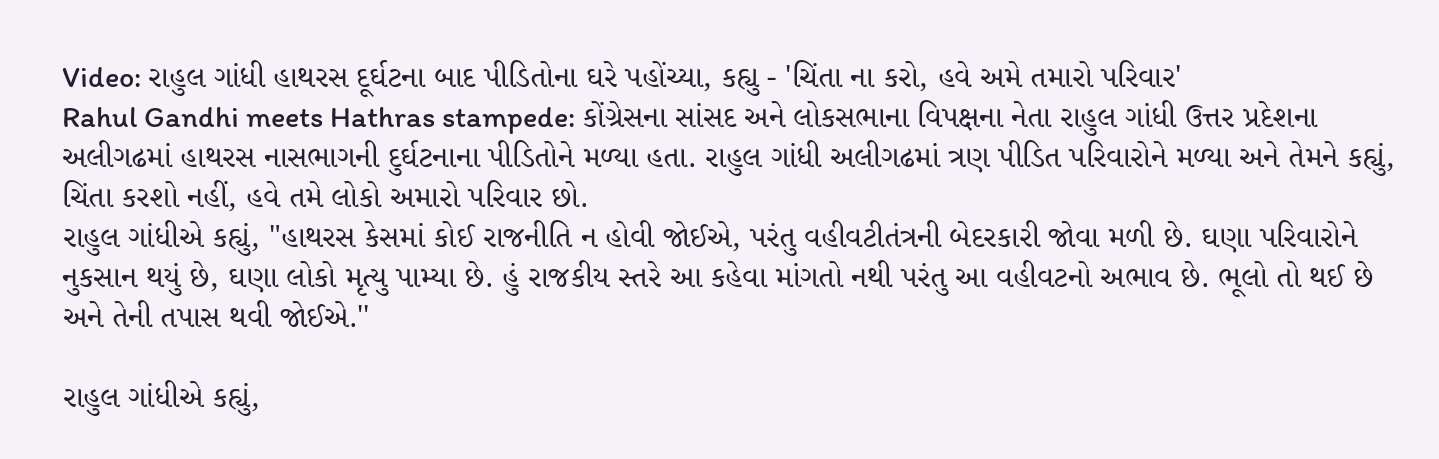Video: રાહુલ ગાંધી હાથરસ દૂર્ઘટના બાદ પીડિતોના ઘરે પહોંચ્યા, કહ્યુ - 'ચિંતા ના કરો, હવે અમે તમારો પરિવાર'
Rahul Gandhi meets Hathras stampede: કોંગ્રેસના સાંસદ અને લોકસભાના વિપક્ષના નેતા રાહુલ ગાંધી ઉત્તર પ્રદેશના અલીગઢમાં હાથરસ નાસભાગની દુર્ઘટનાના પીડિતોને મળ્યા હતા. રાહુલ ગાંધી અલીગઢમાં ત્રણ પીડિત પરિવારોને મળ્યા અને તેમને કહ્યું, ચિંતા કરશો નહીં, હવે તમે લોકો અમારો પરિવાર છો.
રાહુલ ગાંધીએ કહ્યું, "હાથરસ કેસમાં કોઈ રાજનીતિ ન હોવી જોઈએ, પરંતુ વહીવટીતંત્રની બેદરકારી જોવા મળી છે. ઘણા પરિવારોને નુકસાન થયું છે, ઘણા લોકો મૃત્યુ પામ્યા છે. હું રાજકીય સ્તરે આ કહેવા માંગતો નથી પરંતુ આ વહીવટનો અભાવ છે. ભૂલો તો થઈ છે અને તેની તપાસ થવી જોઈએ.''

રાહુલ ગાંધીએ કહ્યું,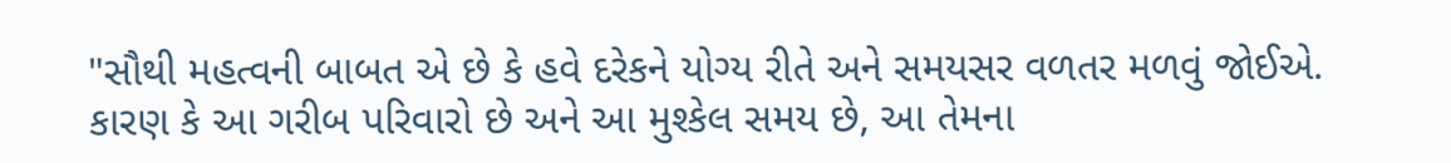"સૌથી મહત્વની બાબત એ છે કે હવે દરેકને યોગ્ય રીતે અને સમયસર વળતર મળવું જોઈએ. કારણ કે આ ગરીબ પરિવારો છે અને આ મુશ્કેલ સમય છે, આ તેમના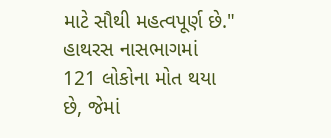માટે સૌથી મહત્વપૂર્ણ છે."
હાથરસ નાસભાગમાં 121 લોકોના મોત થયા છે, જેમાં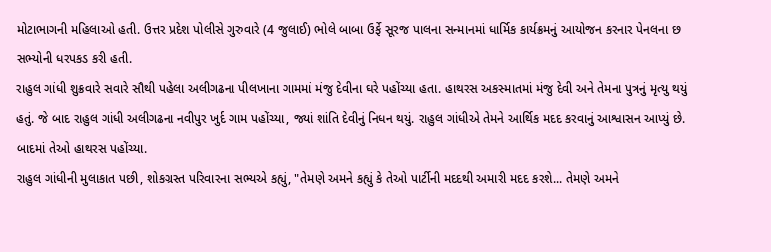મોટાભાગની મહિલાઓ હતી. ઉત્તર પ્રદેશ પોલીસે ગુરુવારે (4 જુલાઈ) ભોલે બાબા ઉર્ફે સૂરજ પાલના સન્માનમાં ધાર્મિક કાર્યક્રમનું આયોજન કરનાર પેનલના છ સભ્યોની ધરપકડ કરી હતી.
રાહુલ ગાંધી શુક્રવારે સવારે સૌથી પહેલા અલીગઢના પીલખાના ગામમાં મંજુ દેવીના ઘરે પહોંચ્યા હતા. હાથરસ અકસ્માતમાં મંજુ દેવી અને તેમના પુત્રનું મૃત્યુ થયું હતું. જે બાદ રાહુલ ગાંધી અલીગઢના નવીપુર ખુર્દ ગામ પહોંચ્યા, જ્યાં શાંતિ દેવીનું નિધન થયું. રાહુલ ગાંધીએ તેમને આર્થિક મદદ કરવાનું આશ્વાસન આપ્યું છે. બાદમાં તેઓ હાથરસ પહોંચ્યા.
રાહુલ ગાંધીની મુલાકાત પછી, શોકગ્રસ્ત પરિવારના સભ્યએ કહ્યું, "તેમણે અમને કહ્યું કે તેઓ પાર્ટીની મદદથી અમારી મદદ કરશે... તેમણે અમને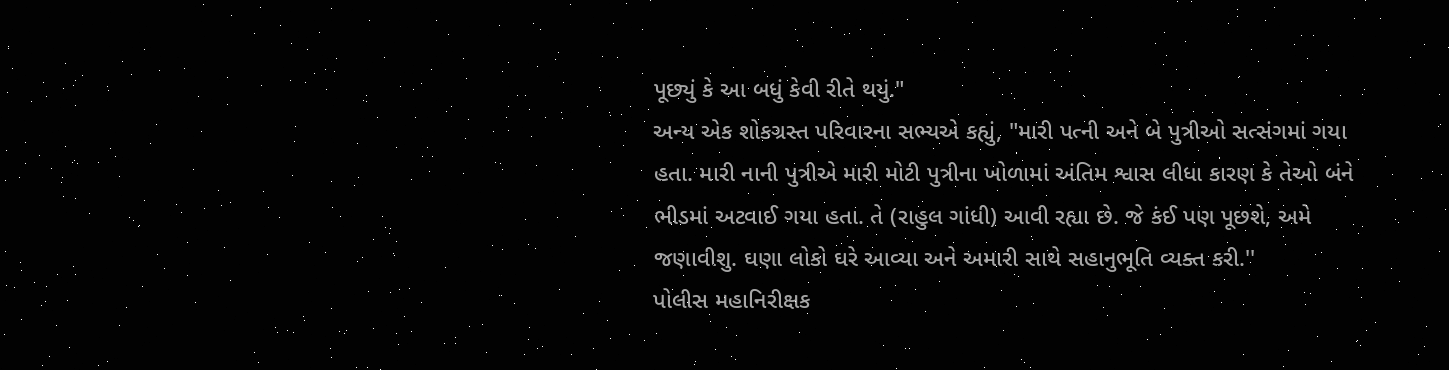પૂછ્યું કે આ બધું કેવી રીતે થયું."
અન્ય એક શોકગ્રસ્ત પરિવારના સભ્યએ કહ્યું, "મારી પત્ની અને બે પુત્રીઓ સત્સંગમાં ગયા હતા. મારી નાની પુત્રીએ મારી મોટી પુત્રીના ખોળામાં અંતિમ શ્વાસ લીધા કારણ કે તેઓ બંને ભીડમાં અટવાઈ ગયા હતા. તે (રાહુલ ગાંધી) આવી રહ્યા છે. જે કંઈ પણ પૂછશે, અમે જણાવીશુ. ઘણા લોકો ઘરે આવ્યા અને અમારી સાથે સહાનુભૂતિ વ્યક્ત કરી.''
પોલીસ મહાનિરીક્ષક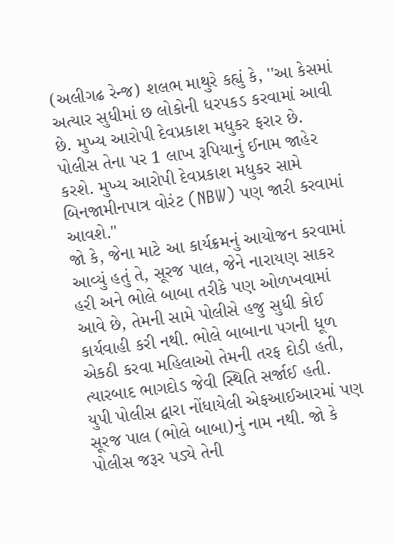(અલીગઢ રેન્જ) શલભ માથુરે કહ્યું કે, ''આ કેસમાં અત્યાર સુધીમાં છ લોકોની ધરપકડ કરવામાં આવી છે. મુખ્ય આરોપી દેવપ્રકાશ મધુકર ફરાર છે. પોલીસ તેના પર 1 લાખ રૂપિયાનું ઈનામ જાહેર કરશે. મુખ્ય આરોપી દેવપ્રકાશ મધુકર સામે બિનજામીનપાત્ર વોરંટ (NBW) પણ જારી કરવામાં આવશે."
જો કે, જેના માટે આ કાર્યક્રમનું આયોજન કરવામાં આવ્યું હતું તે, સૂરજ પાલ, જેને નારાયણ સાકર હરી અને ભોલે બાબા તરીકે પણ ઓળખવામાં આવે છે, તેમની સામે પોલીસે હજુ સુધી કોઈ કાર્યવાહી કરી નથી. ભોલે બાબાના પગની ધૂળ એકઠી કરવા મહિલાઓ તેમની તરફ દોડી હતી, ત્યારબાદ ભાગદોડ જેવી સ્થિતિ સર્જાઈ હતી.
યુપી પોલીસ દ્વારા નોંધાયેલી એફઆઈઆરમાં પણ સૂરજ પાલ (ભોલે બાબા)નું નામ નથી. જો કે પોલીસ જરૂર પડ્યે તેની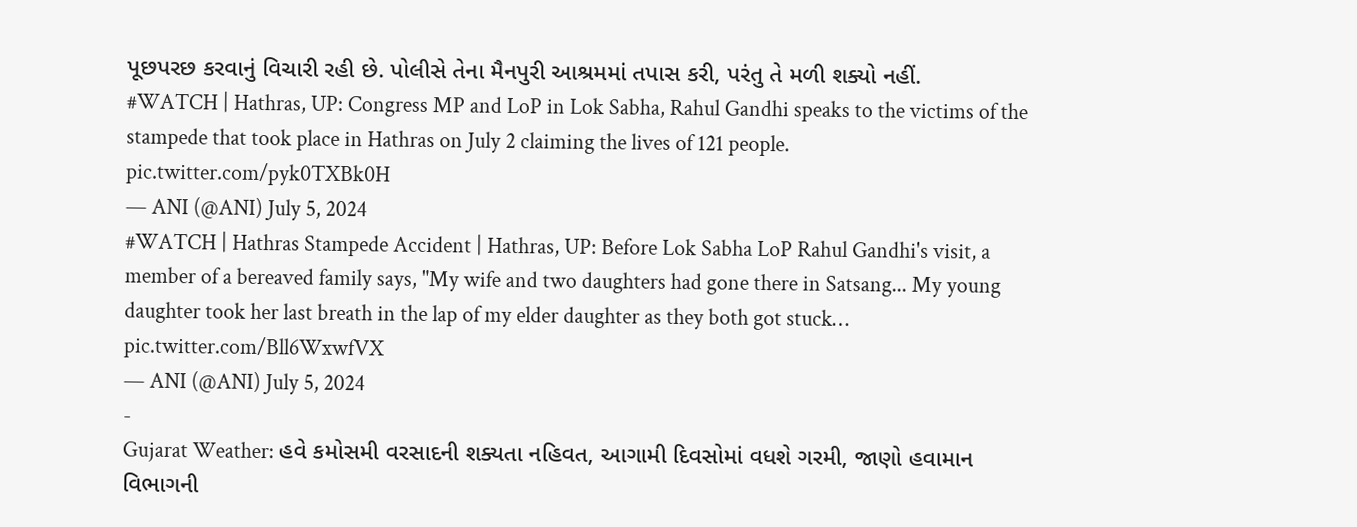પૂછપરછ કરવાનું વિચારી રહી છે. પોલીસે તેના મૈનપુરી આશ્રમમાં તપાસ કરી, પરંતુ તે મળી શક્યો નહીં.
#WATCH | Hathras, UP: Congress MP and LoP in Lok Sabha, Rahul Gandhi speaks to the victims of the stampede that took place in Hathras on July 2 claiming the lives of 121 people. pic.twitter.com/pyk0TXBk0H
— ANI (@ANI) July 5, 2024
#WATCH | Hathras Stampede Accident | Hathras, UP: Before Lok Sabha LoP Rahul Gandhi's visit, a member of a bereaved family says, "My wife and two daughters had gone there in Satsang... My young daughter took her last breath in the lap of my elder daughter as they both got stuck… pic.twitter.com/Bll6WxwfVX
— ANI (@ANI) July 5, 2024
-
Gujarat Weather: હવે કમોસમી વરસાદની શક્યતા નહિવત, આગામી દિવસોમાં વધશે ગરમી, જાણો હવામાન વિભાગની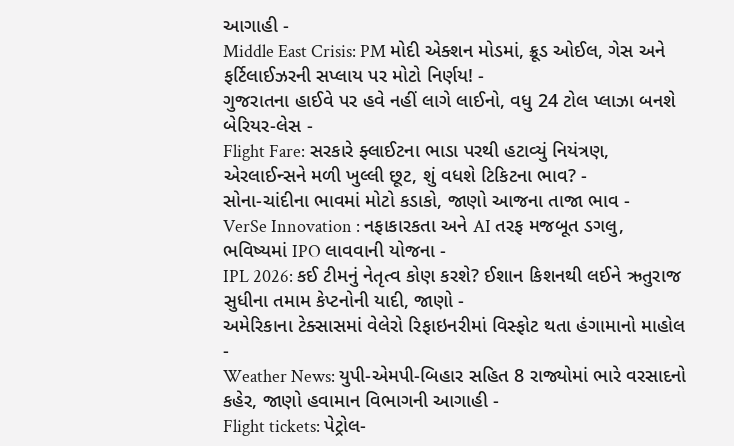આગાહી -
Middle East Crisis: PM મોદી એક્શન મોડમાં, ક્રૂડ ઓઈલ, ગેસ અને ફર્ટિલાઈઝરની સપ્લાય પર મોટો નિર્ણય! -
ગુજરાતના હાઈવે પર હવે નહીં લાગે લાઈનો, વધુ 24 ટોલ પ્લાઝા બનશે બેરિયર-લેસ -
Flight Fare: સરકારે ફ્લાઈટના ભાડા પરથી હટાવ્યું નિયંત્રણ, એરલાઈન્સને મળી ખુલ્લી છૂટ, શું વધશે ટિકિટના ભાવ? -
સોના-ચાંદીના ભાવમાં મોટો કડાકો, જાણો આજના તાજા ભાવ -
VerSe Innovation : નફાકારકતા અને AI તરફ મજબૂત ડગલુ, ભવિષ્યમાં IPO લાવવાની યોજના -
IPL 2026: કઈ ટીમનું નેતૃત્વ કોણ કરશે? ઈશાન કિશનથી લઈને ઋતુરાજ સુધીના તમામ કેપ્ટનોની યાદી, જાણો -
અમેરિકાના ટેક્સાસમાં વેલેરો રિફાઇનરીમાં વિસ્ફોટ થતા હંગામાનો માહોલ -
Weather News: યુપી-એમપી-બિહાર સહિત 8 રાજ્યોમાં ભારે વરસાદનો કહેર, જાણો હવામાન વિભાગની આગાહી -
Flight tickets: પેટ્રોલ-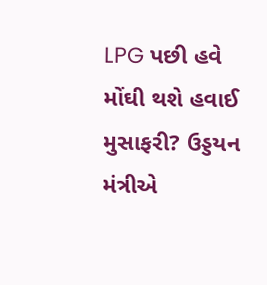LPG પછી હવે મોંઘી થશે હવાઈ મુસાફરી? ઉડ્ડયન મંત્રીએ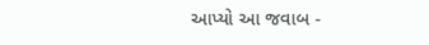આપ્યો આ જવાબ -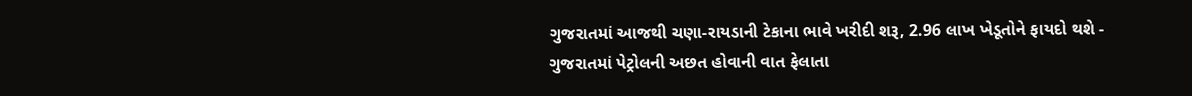ગુજરાતમાં આજથી ચણા-રાયડાની ટેકાના ભાવે ખરીદી શરૂ, 2.96 લાખ ખેડૂતોને ફાયદો થશે -
ગુજરાતમાં પેટ્રોલની અછત હોવાની વાત ફેલાતા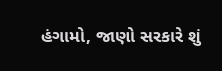હંગામો, જાણો સરકારે શું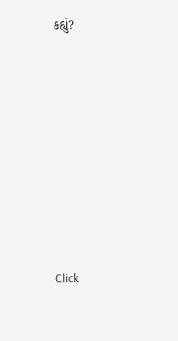કહ્યું?










Click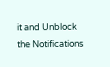it and Unblock the Notifications